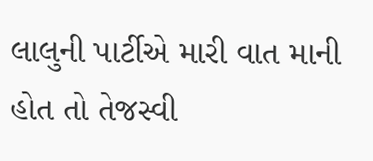લાલુની પાર્ટીએ મારી વાત માની હોત તો તેજસ્વી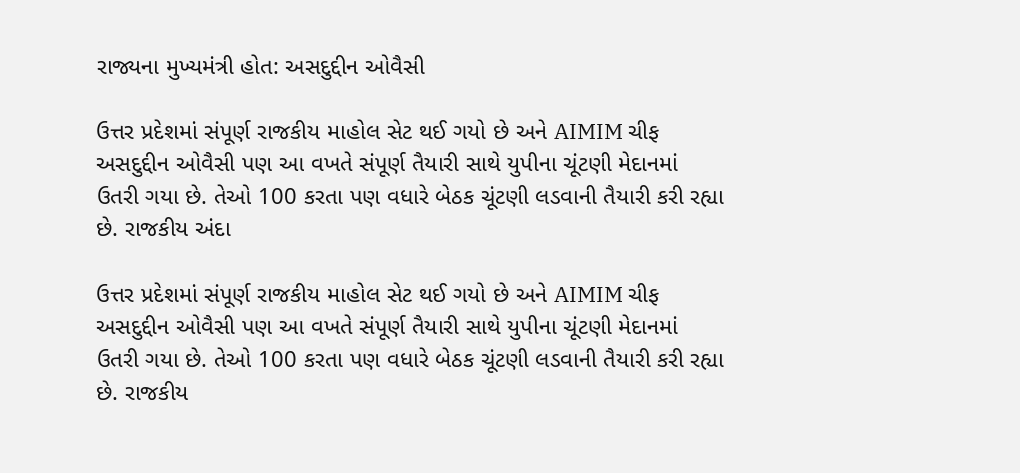રાજ્યના મુખ્યમંત્રી હોત: અસદુદ્દીન ઓવૈસી

ઉત્તર પ્રદેશમાં સંપૂર્ણ રાજકીય માહોલ સેટ થઈ ગયો છે અને AIMIM ચીફ અસદુદ્દીન ઓવૈસી પણ આ વખતે સંપૂર્ણ તૈયારી સાથે યુપીના ચૂંટણી મેદાનમાં ઉતરી ગયા છે. તેઓ 100 કરતા પણ વધારે બેઠક ચૂંટણી લડવાની તૈયારી કરી રહ્યા છે. રાજકીય અંદા

ઉત્તર પ્રદેશમાં સંપૂર્ણ રાજકીય માહોલ સેટ થઈ ગયો છે અને AIMIM ચીફ અસદુદ્દીન ઓવૈસી પણ આ વખતે સંપૂર્ણ તૈયારી સાથે યુપીના ચૂંટણી મેદાનમાં ઉતરી ગયા છે. તેઓ 100 કરતા પણ વધારે બેઠક ચૂંટણી લડવાની તૈયારી કરી રહ્યા છે. રાજકીય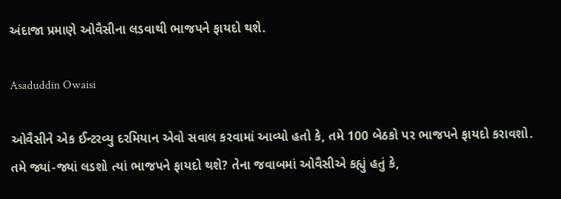અંદાજા પ્રમાણે ઓવૈસીના લડવાથી ભાજપને ફાયદો થશે.

Asaduddin Owaisi

ઓવૈસીને એક ઈન્ટરવ્યુ દરમિયાન એવો સવાલ કરવામાં આવ્યો હતો કે, તમે 100 બેઠકો પર ભાજપને ફાયદો કરાવશો. તમે જ્યાં-જ્યાં લડશો ત્યાં ભાજપને ફાયદો થશે? તેના જવાબમાં ઓવૈસીએ કહ્યું હતું કે,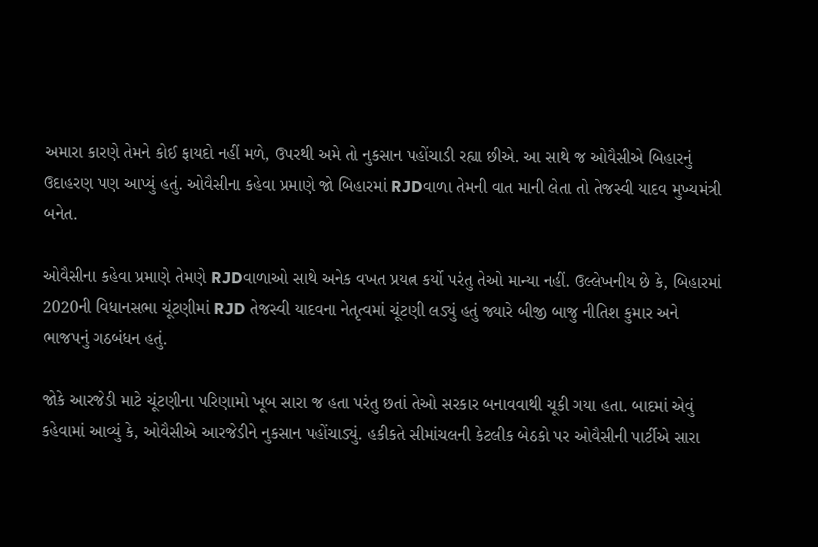અમારા કારણે તેમને કોઈ ફાયદો નહીં મળે, ઉપરથી અમે તો નુકસાન પહોંચાડી રહ્યા છીએ. આ સાથે જ ઓવૈસીએ બિહારનું ઉદાહરણ પણ આપ્યું હતું. ઓવૈસીના કહેવા પ્રમાણે જો બિહારમાં RJDવાળા તેમની વાત માની લેતા તો તેજસ્વી યાદવ મુખ્યમંત્રી બનેત.

ઓવૈસીના કહેવા પ્રમાણે તેમણે RJDવાળાઓ સાથે અનેક વખત પ્રયત્ન કર્યો પરંતુ તેઓ માન્યા નહીં. ઉલ્લેખનીય છે કે, બિહારમાં 2020ની વિધાનસભા ચૂંટણીમાં RJD તેજસ્વી યાદવના નેતૃત્વમાં ચૂંટણી લડ્યું હતું જ્યારે બીજી બાજુ નીતિશ કુમાર અને ભાજપનું ગઠબંધન હતું.

જોકે આરજેડી માટે ચૂંટણીના પરિણામો ખૂબ સારા જ હતા પરંતુ છતાં તેઓ સરકાર બનાવવાથી ચૂકી ગયા હતા. બાદમાં એવું કહેવામાં આવ્યું કે, ઓવૈસીએ આરજેડીને નુકસાન પહોંચાડ્યું. હકીકતે સીમાંચલની કેટલીક બેઠકો પર ઓવૈસીની પાર્ટીએ સારા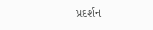પ્રદર્શન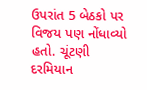ઉપરાંત 5 બેઠકો પર વિજય પણ નોંધાવ્યો હતો. ચૂંટણી દરમિયાન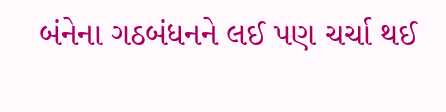બંનેના ગઠબંધનને લઈ પણ ચર્ચા થઈ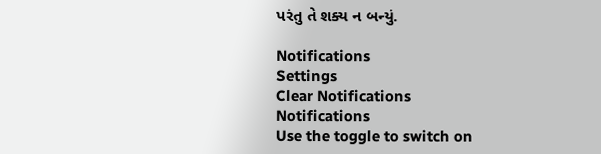પરંતુ તે શક્ય ન બન્યું.

Notifications
Settings
Clear Notifications
Notifications
Use the toggle to switch on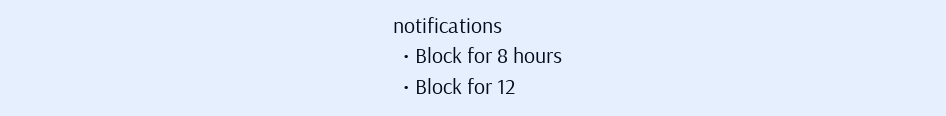notifications
  • Block for 8 hours
  • Block for 12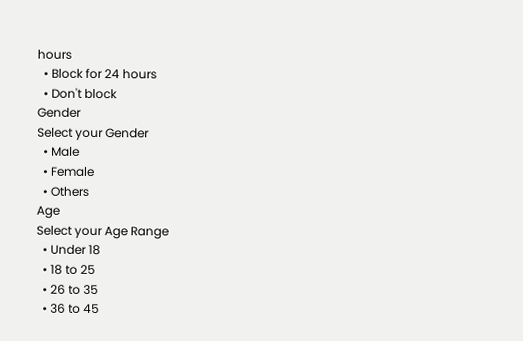hours
  • Block for 24 hours
  • Don't block
Gender
Select your Gender
  • Male
  • Female
  • Others
Age
Select your Age Range
  • Under 18
  • 18 to 25
  • 26 to 35
  • 36 to 45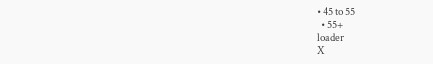• 45 to 55
  • 55+
loader
X